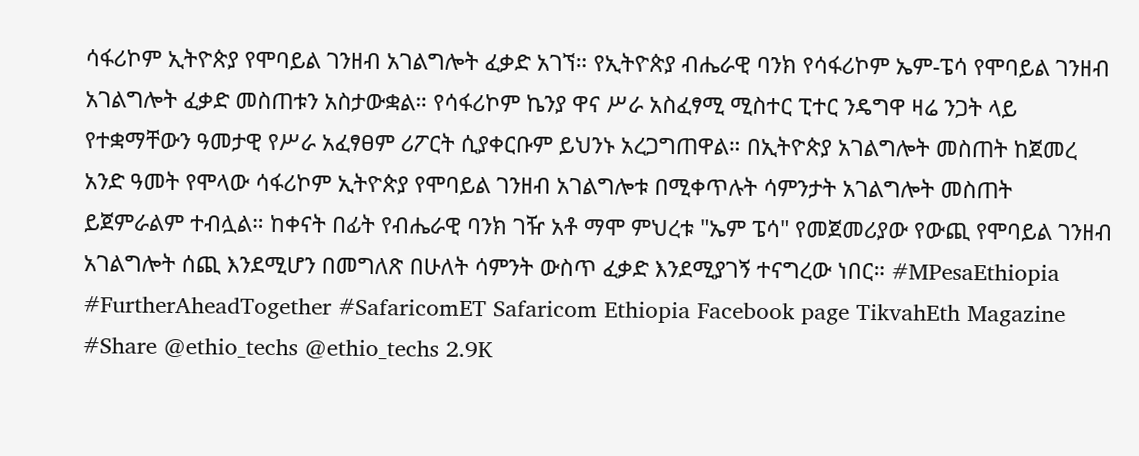ሳፋሪኮም ኢትዮጵያ የሞባይል ገንዘብ አገልግሎት ፈቃድ አገኘ። የኢትዮጵያ ብሔራዊ ባንክ የሳፋሪኮም ኤም-ፔሳ የሞባይል ገንዘብ አገልግሎት ፈቃድ መስጠቱን አስታውቋል። የሳፋሪኮም ኬንያ ዋና ሥራ አስፈፃሚ ሚስተር ፒተር ንዴግዋ ዛሬ ንጋት ላይ የተቋማቸውን ዓመታዊ የሥራ አፈፃፀም ሪፖርት ሲያቀርቡም ይህንኑ አረጋግጠዋል። በኢትዮጵያ አገልግሎት መስጠት ከጀመረ አንድ ዓመት የሞላው ሳፋሪኮም ኢትዮጵያ የሞባይል ገንዘብ አገልግሎቱ በሚቀጥሉት ሳምንታት አገልግሎት መስጠት ይጀምራልም ተብሏል። ከቀናት በፊት የብሔራዊ ባንክ ገዥ አቶ ማሞ ምህረቱ "ኤም ፔሳ" የመጀመሪያው የውጪ የሞባይል ገንዘብ አገልግሎት ሰጪ እንደሚሆን በመግለጽ በሁለት ሳምንት ውስጥ ፈቃድ እንደሚያገኝ ተናግረው ነበር። #MPesaEthiopia #FurtherAheadTogether #SafaricomET Safaricom Ethiopia Facebook page TikvahEth Magazine #Share @ethio_techs @ethio_techs 2.9K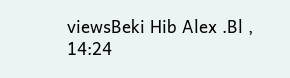viewsBeki Hib Alex .Bl , 14:24